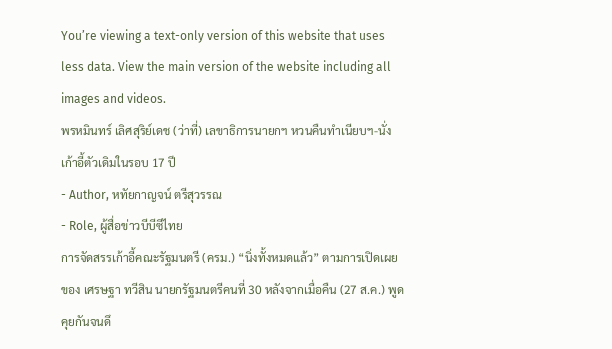You’re viewing a text-only version of this website that uses less data. View the main version of the website including all images and videos.
พรหมินทร์ เลิศสุริย์เดช (ว่าที่) เลขาธิการนายกฯ หวนคืนทำเนียบฯ-นั่งเก้าอี้ตัวเดิมในรอบ 17 ปี
- Author, หทัยกาญจน์ ตรีสุวรรณ
- Role, ผู้สื่อข่าวบีบีซีไทย
การจัดสรรเก้าอี้คณะรัฐมนตรี (ครม.) “นิ่งทั้งหมดแล้ว” ตามการเปิดเผยของ เศรษฐา ทวีสิน นายกรัฐมนตรีคนที่ 30 หลังจากเมื่อคืน (27 ส.ค.) พูดคุยกันจนดึ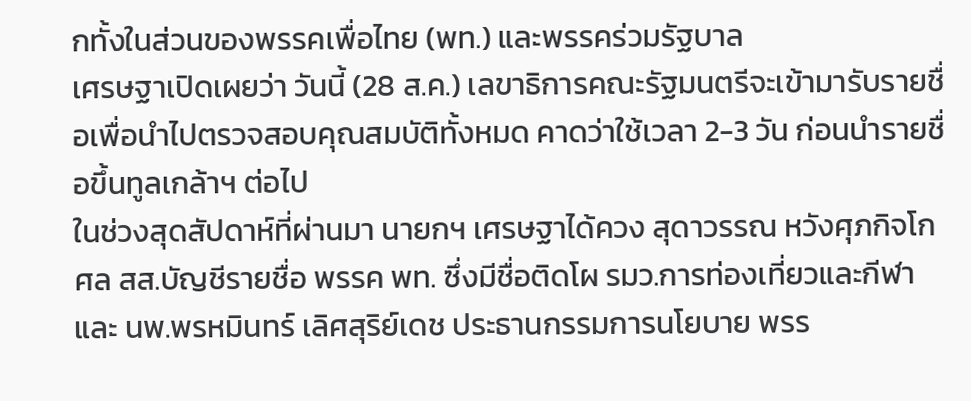กทั้งในส่วนของพรรคเพื่อไทย (พท.) และพรรคร่วมรัฐบาล
เศรษฐาเปิดเผยว่า วันนี้ (28 ส.ค.) เลขาธิการคณะรัฐมนตรีจะเข้ามารับรายชื่อเพื่อนำไปตรวจสอบคุณสมบัติทั้งหมด คาดว่าใช้เวลา 2-3 วัน ก่อนนำรายชื่อขึ้นทูลเกล้าฯ ต่อไป
ในช่วงสุดสัปดาห์ที่ผ่านมา นายกฯ เศรษฐาได้ควง สุดาวรรณ หวังศุภกิจโกศล สส.บัญชีรายชื่อ พรรค พท. ซึ่งมีชื่อติดโผ รมว.การท่องเที่ยวและกีฬา และ นพ.พรหมินทร์ เลิศสุริย์เดช ประธานกรรมการนโยบาย พรร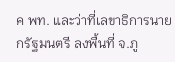ค พท. และว่าที่เลขาธิการนายกรัฐมนตรี ลงพื้นที่ จ.ภู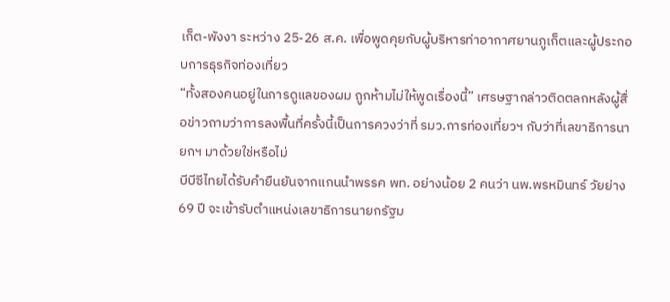เก็ต-พังงา ระหว่าง 25-26 ส.ค. เพื่อพูดคุยกับผู้บริหารท่าอากาศยานภูเก็ตและผู้ประกอบการธุรกิจท่องเที่ยว
“ทั้งสองคนอยู่ในการดูแลของผม ถูกห้ามไม่ให้พูดเรื่องนี้” เศรษฐากล่าวติดตลกหลังผู้สื่อข่าวถามว่าการลงพื้นที่ครั้งนี้เป็นการควงว่าที่ รมว.การท่องเที่ยวฯ กับว่าที่เลขาธิการนายกฯ มาด้วยใช่หรือไม่
บีบีซีไทยได้รับคำยืนยันจากแกนนำพรรค พท. อย่างน้อย 2 คนว่า นพ.พรหมินทร์ วัยย่าง 69 ปี จะเข้ารับตำแหน่งเลขาธิการนายกรัฐม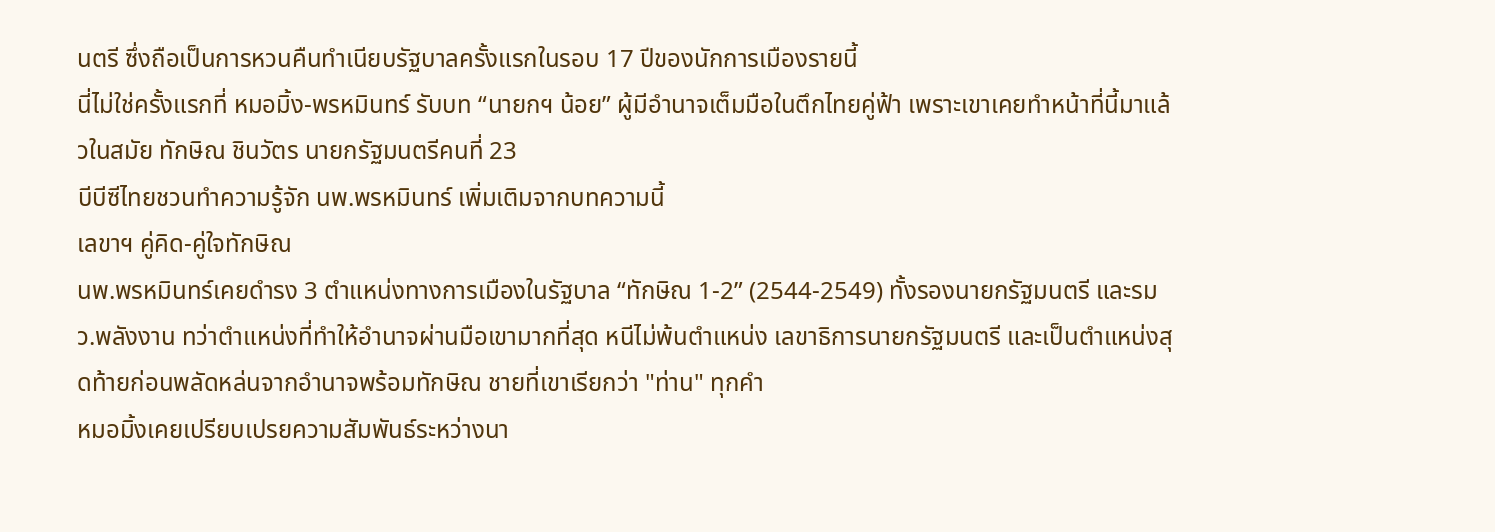นตรี ซึ่งถือเป็นการหวนคืนทำเนียบรัฐบาลครั้งแรกในรอบ 17 ปีของนักการเมืองรายนี้
นี่ไม่ใช่ครั้งแรกที่ หมอมิ้ง-พรหมินทร์ รับบท “นายกฯ น้อย” ผู้มีอำนาจเต็มมือในตึกไทยคู่ฟ้า เพราะเขาเคยทำหน้าที่นี้มาแล้วในสมัย ทักษิณ ชินวัตร นายกรัฐมนตรีคนที่ 23
บีบีซีไทยชวนทำความรู้จัก นพ.พรหมินทร์ เพิ่มเติมจากบทความนี้
เลขาฯ คู่คิด-คู่ใจทักษิณ
นพ.พรหมินทร์เคยดำรง 3 ตำแหน่งทางการเมืองในรัฐบาล “ทักษิณ 1-2” (2544-2549) ทั้งรองนายกรัฐมนตรี และรมว.พลังงาน ทว่าตำแหน่งที่ทำให้อำนาจผ่านมือเขามากที่สุด หนีไม่พ้นตำแหน่ง เลขาธิการนายกรัฐมนตรี และเป็นตำแหน่งสุดท้ายก่อนพลัดหล่นจากอำนาจพร้อมทักษิณ ชายที่เขาเรียกว่า "ท่าน" ทุกคำ
หมอมิ้งเคยเปรียบเปรยความสัมพันธ์ระหว่างนา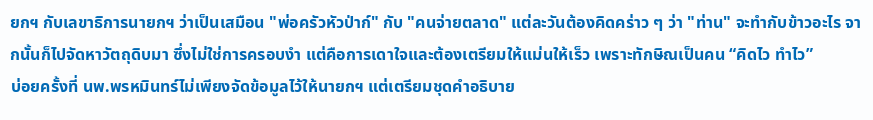ยกฯ กับเลขาธิการนายกฯ ว่าเป็นเสมือน "พ่อครัวหัวป่าก์" กับ "คนจ่ายตลาด" แต่ละวันต้องคิดคร่าว ๆ ว่า "ท่าน" จะทำกับข้าวอะไร จากนั้นก็ไปจัดหาวัตถุดิบมา ซึ่งไม่ใช่การครอบงำ แต่คือการเดาใจและต้องเตรียมให้แม่นให้เร็ว เพราะทักษิณเป็นคน “คิดไว ทำไว”
บ่อยครั้งที่ นพ.พรหมินทร์ไม่เพียงจัดข้อมูลไว้ให้นายกฯ แต่เตรียมชุดคำอธิบาย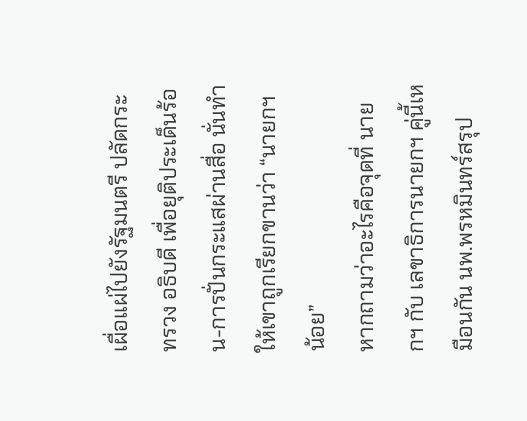เผื่อแผ่ไปยังรัฐมนตรี ปลัดกระทรวง อธิบดี เพื่อยุติประเด็นร้อน-การปั่นกระแสผ่านสื่อ นั่นทำให้เขาถูกเรียกขานว่า “นายกฯ น้อย”
หากถามว่าอะไรคือจุดที่ นายกฯ กับ เลขาธิการนายกฯ คู่นี้เหมือนกัน นพ.พรหมินทร์สรุป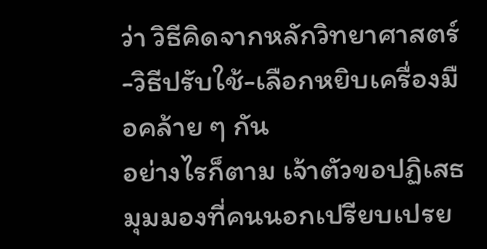ว่า วิธีคิดจากหลักวิทยาศาสตร์-วิธีปรับใช้-เลือกหยิบเครื่องมือคล้าย ๆ กัน
อย่างไรก็ตาม เจ้าตัวขอปฏิเสธมุมมองที่คนนอกเปรียบเปรย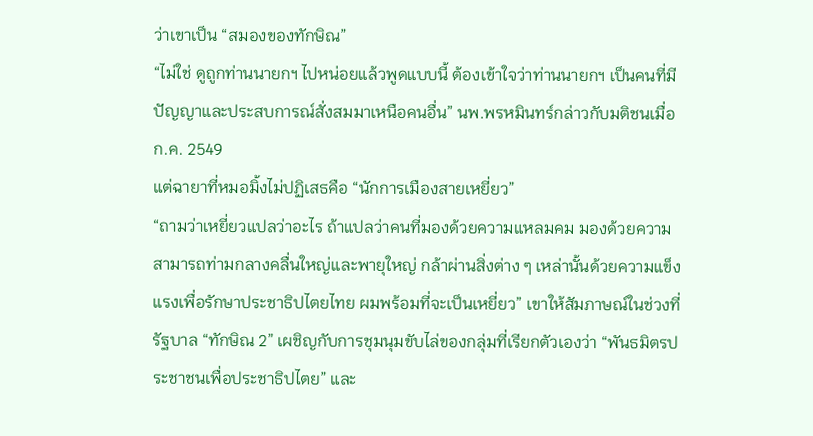ว่าเขาเป็น “สมองของทักษิณ”
“ไม่ใช่ ดูถูกท่านนายกฯ ไปหน่อยแล้วพูดแบบนี้ ต้องเข้าใจว่าท่านนายกฯ เป็นคนที่มีปัญญาและประสบการณ์สั่งสมมาเหนือคนอื่น” นพ.พรหมินทร์กล่าวกับมติชนเมื่อ ก.ค. 2549
แต่ฉายาที่หมอมิ้งไม่ปฏิเสธคือ “นักการเมืองสายเหยี่ยว”
“ถามว่าเหยี่ยวแปลว่าอะไร ถ้าแปลว่าคนที่มองด้วยความแหลมคม มองด้วยความสามารถท่ามกลางคลื่นใหญ่และพายุใหญ่ กล้าผ่านสิ่งต่าง ๆ เหล่านั้นด้วยความแข็งแรงเพื่อรักษาประชาธิปไตยไทย ผมพร้อมที่จะเป็นเหยี่ยว” เขาให้สัมภาษณ์ในช่วงที่รัฐบาล “ทักษิณ 2” เผชิญกับการชุมนุมขับไล่ของกลุ่มที่เรียกตัวเองว่า “พันธมิตรประชาชนเพื่อประชาธิปไตย” และ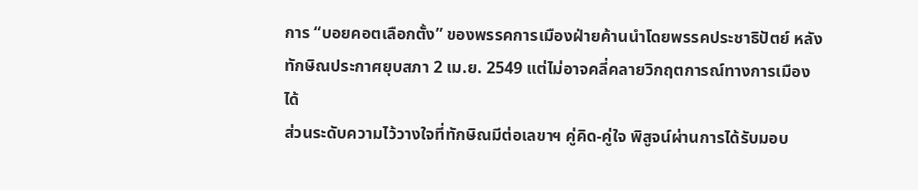การ “บอยคอตเลือกตั้ง” ของพรรคการเมืองฝ่ายค้านนำโดยพรรคประชาธิปัตย์ หลังทักษิณประกาศยุบสภา 2 เม.ย. 2549 แต่ไม่อาจคลี่คลายวิกฤตการณ์ทางการเมืองได้
ส่วนระดับความไว้วางใจที่ทักษิณมีต่อเลขาฯ คู่คิด-คู่ใจ พิสูจน์ผ่านการได้รับมอบ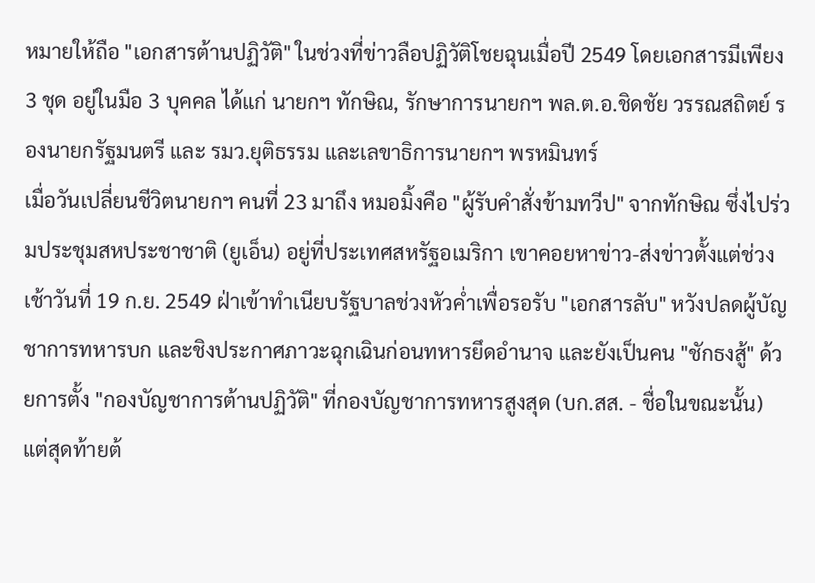หมายให้ถือ "เอกสารต้านปฏิวัติ" ในช่วงที่ข่าวลือปฏิวัติโชยฉุนเมื่อปี 2549 โดยเอกสารมีเพียง 3 ชุด อยู่ในมือ 3 บุคคล ได้แก่ นายกฯ ทักษิณ, รักษาการนายกฯ พล.ต.อ.ชิดชัย วรรณสถิตย์ รองนายกรัฐมนตรี และ รมว.ยุติธรรม และเลขาธิการนายกฯ พรหมินทร์
เมื่อวันเปลี่ยนชีวิตนายกฯ คนที่ 23 มาถึง หมอมิ้งคือ "ผู้รับคำสั่งข้ามทวีป" จากทักษิณ ซึ่งไปร่วมประชุมสหประชาชาติ (ยูเอ็น) อยู่ที่ประเทศสหรัฐอเมริกา เขาคอยหาข่าว-ส่งข่าวตั้งแต่ช่วงเช้าวันที่ 19 ก.ย. 2549 ฝ่าเข้าทำเนียบรัฐบาลช่วงหัวค่ำเพื่อรอรับ "เอกสารลับ" หวังปลดผู้บัญชาการทหารบก และชิงประกาศภาวะฉุกเฉินก่อนทหารยึดอำนาจ และยังเป็นคน "ชักธงสู้" ด้วยการตั้ง "กองบัญชาการต้านปฏิวัติ" ที่กองบัญชาการทหารสูงสุด (บก.สส. - ชื่อในขณะนั้น)
แต่สุดท้ายต้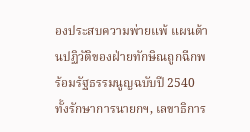องประสบความพ่ายแพ้ แผนต้านปฏิวัติของฝ่ายทักษิณถูกฉีกพร้อมรัฐธรรมนูญฉบับปี 2540 ทั้งรักษาการนายกฯ, เลขาธิการ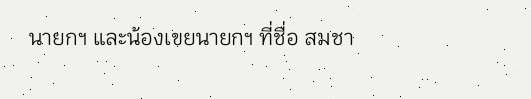นายกฯ และน้องเขยนายกฯ ที่ชื่อ สมชา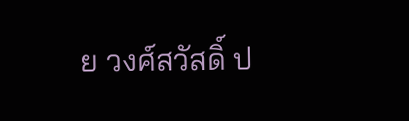ย วงศ์สวัสดิ์ ป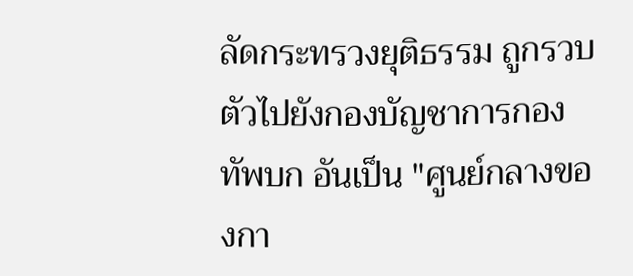ลัดกระทรวงยุติธรรม ถูกรวบตัวไปยังกองบัญชาการกองทัพบก อันเป็น "ศูนย์กลางของกา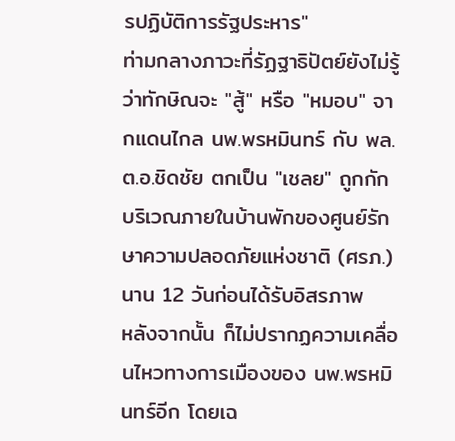รปฏิบัติการรัฐประหาร"
ท่ามกลางภาวะที่รัฏฐาธิปัตย์ยังไม่รู้ว่าทักษิณจะ "สู้" หรือ "หมอบ" จากแดนไกล นพ.พรหมินทร์ กับ พล.ต.อ.ชิดชัย ตกเป็น "เชลย" ถูกกักบริเวณภายในบ้านพักของศูนย์รักษาความปลอดภัยแห่งชาติ (ศรภ.) นาน 12 วันก่อนได้รับอิสรภาพ
หลังจากนั้น ก็ไม่ปรากฏความเคลื่อนไหวทางการเมืองของ นพ.พรหมินทร์อีก โดยเฉ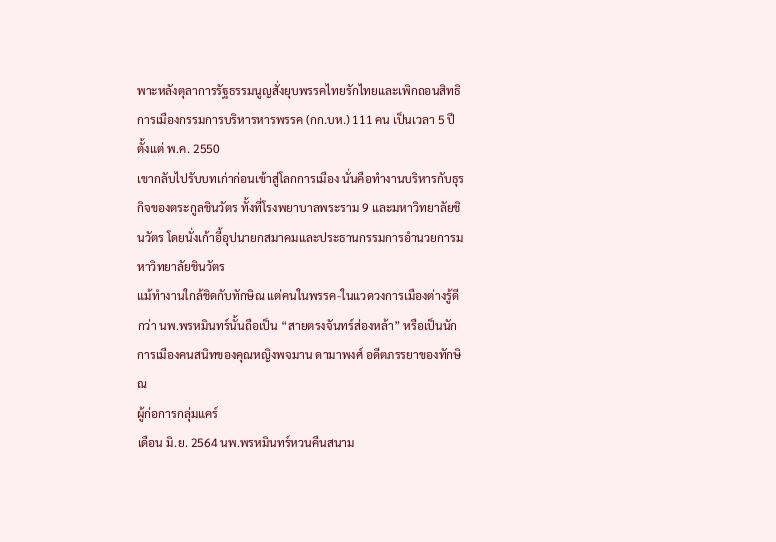พาะหลังตุลาการรัฐธรรมนูญสั่งยุบพรรคไทยรักไทยและเพิกถอนสิทธิการเมืองกรรมการบริหารหารพรรค (กก.บห.) 111 คน เป็นเวลา 5 ปี ตั้งแต่ พ.ค. 2550
เขากลับไปรับบทเก่าก่อนเข้าสู่โลกการเมือง นั่นคือทำงานบริหารกับธุรกิจของตระกูลชินวัตร ทั้งที่โรงพยาบาลพระราม 9 และมหาวิทยาลัยชินวัตร โดยนั่งเก้าอี้อุปนายกสมาคมและประธานกรรมการอำนวยการมหาวิทยาลัยชินวัตร
แม้ทำงานใกล้ชิดกับทักษิณ แต่คนในพรรค-ในแวดวงการเมืองต่างรู้ดีกว่า นพ.พรหมินทร์นั้นถือเป็น “สายตรงจันทร์ส่องหล้า” หรือเป็นนักการเมืองคนสนิทของคุณหญิงพจมาน ดามาพงศ์ อดีตภรรยาของทักษิณ
ผู้ก่อการกลุ่มแคร์
เดือน มิ.ย. 2564 นพ.พรหมินทร์หวนคืนสนาม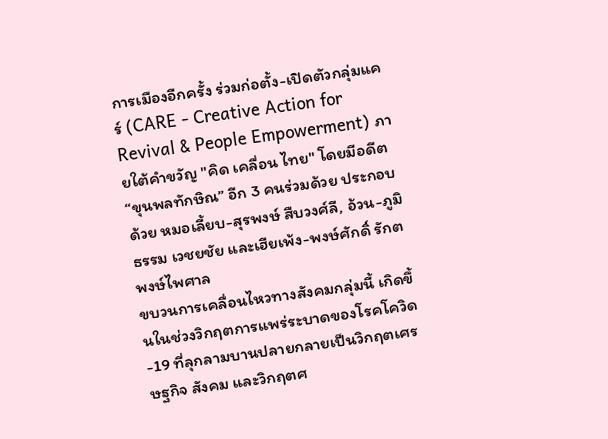การเมืองอีกครั้ง ร่วมก่อตั้ง-เปิดตัวกลุ่มแคร์ (CARE - Creative Action for Revival & People Empowerment) ภายใต้คำขวัญ "คิด เคลื่อน ไทย" โดยมีอดีต “ขุนพลทักษิณ” อีก 3 คนร่วมด้วย ประกอบด้วย หมอเลี้ยบ-สุรพงษ์ สืบวงศ์ลี, อ้วน-ภูมิธรรม เวชยชัย และเฮียเพ้ง-พงษ์ศักดิ์ รักตพงษ์ไพศาล
ขบวนการเคลื่อนไหวทางสังคมกลุ่มนี้ เกิดขึ้นในช่วงวิกฤตการแพร่ระบาดของโรคโควิด-19 ที่ลุกลามบานปลายกลายเป็นวิกฤตเศรษฐกิจ สังคม และวิกฤตศ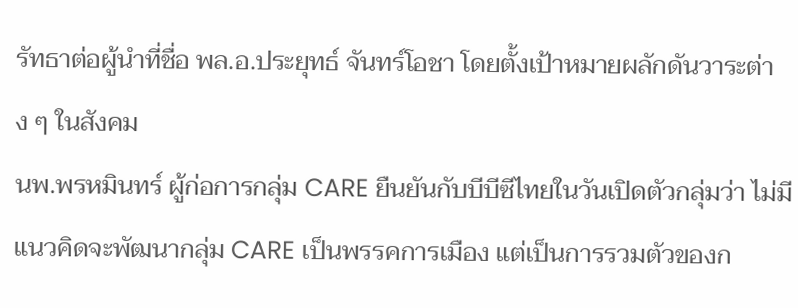รัทธาต่อผู้นำที่ชื่อ พล.อ.ประยุทธ์ จันทร์โอชา โดยตั้งเป้าหมายผลักดันวาระต่าง ๆ ในสังคม
นพ.พรหมินทร์ ผู้ก่อการกลุ่ม CARE ยืนยันกับบีบีซีไทยในวันเปิดตัวกลุ่มว่า ไม่มีแนวคิดจะพัฒนากลุ่ม CARE เป็นพรรคการเมือง แต่เป็นการรวมตัวของก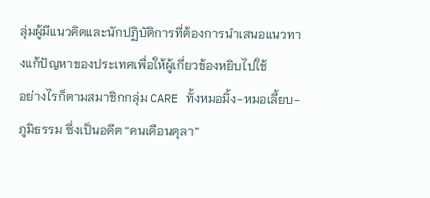ลุ่มผู้มีแนวคิดและนักปฏิบัติการที่ต้องการนำเสนอแนวทางแก้ปัญหาของประเทศเพื่อให้ผู้เกี่ยวข้องหยิบไปใช้
อย่างไรก็ตามสมาชิกกลุ่ม CARE ทั้งหมอมิ้ง-หมอเลี้ยบ-ภูมิธรรม ซึ่งเป็นอดีต “คนเดือนตุลา”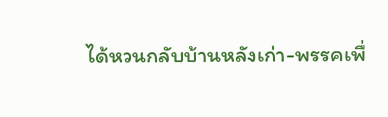ได้หวนกลับบ้านหลังเก่า-พรรคเพื่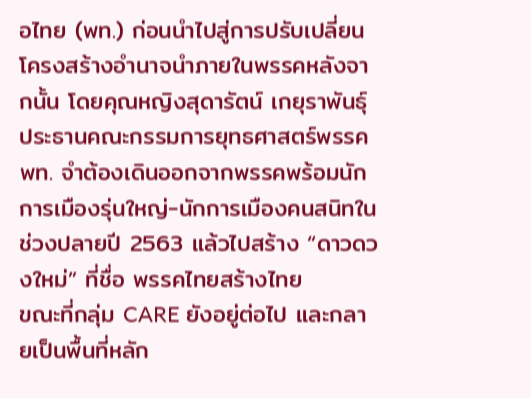อไทย (พท.) ก่อนนำไปสู่การปรับเปลี่ยนโครงสร้างอำนาจนำภายในพรรคหลังจากนั้น โดยคุณหญิงสุดารัตน์ เกยุราพันธุ์ ประธานคณะกรรมการยุทธศาสตร์พรรค พท. จำต้องเดินออกจากพรรคพร้อมนักการเมืองรุ่นใหญ่-นักการเมืองคนสนิทในช่วงปลายปี 2563 แล้วไปสร้าง “ดาวดวงใหม่” ที่ชื่อ พรรคไทยสร้างไทย
ขณะที่กลุ่ม CARE ยังอยู่ต่อไป และกลายเป็นพื้นที่หลัก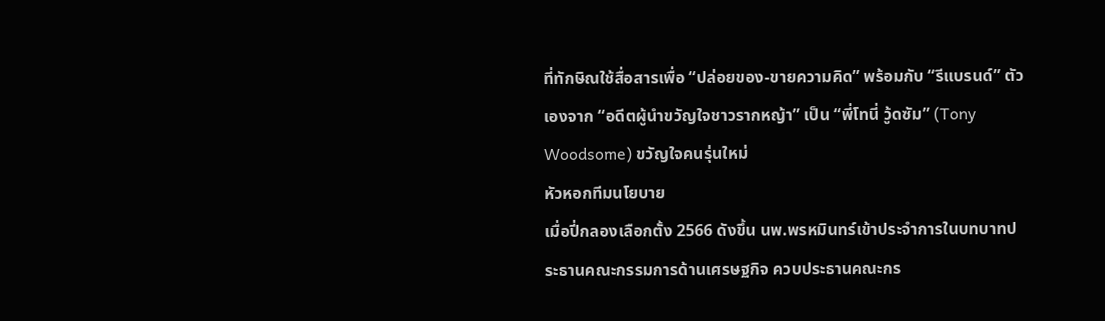ที่ทักษิณใช้สื่อสารเพื่อ “ปล่อยของ-ขายความคิด” พร้อมกับ “รีแบรนด์” ตัวเองจาก “อดีตผู้นำขวัญใจชาวรากหญ้า” เป็น “พี่โทนี่ วู้ดซัม” (Tony Woodsome) ขวัญใจคนรุ่นใหม่
หัวหอกทีมนโยบาย
เมื่อปี่กลองเลือกตั้ง 2566 ดังขึ้น นพ.พรหมินทร์เข้าประจำการในบทบาทประธานคณะกรรมการด้านเศรษฐกิจ ควบประธานคณะกร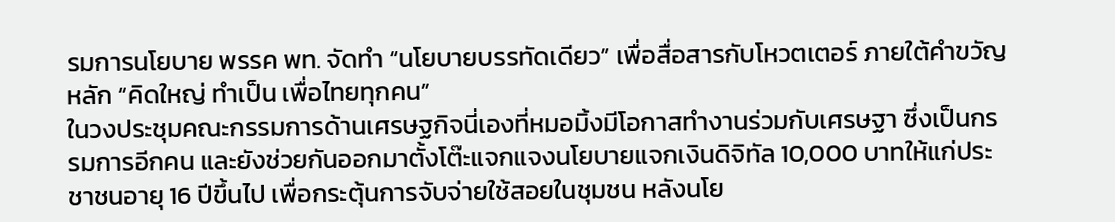รมการนโยบาย พรรค พท. จัดทำ “นโยบายบรรทัดเดียว” เพื่อสื่อสารกับโหวตเตอร์ ภายใต้คำขวัญหลัก “คิดใหญ่ ทำเป็น เพื่อไทยทุกคน”
ในวงประชุมคณะกรรมการด้านเศรษฐกิจนี่เองที่หมอมิ้งมีโอกาสทำงานร่วมกับเศรษฐา ซึ่งเป็นกรรมการอีกคน และยังช่วยกันออกมาตั้งโต๊ะแจกแจงนโยบายแจกเงินดิจิทัล 10,000 บาทให้แก่ประชาชนอายุ 16 ปีขึ้นไป เพื่อกระตุ้นการจับจ่ายใช้สอยในชุมชน หลังนโย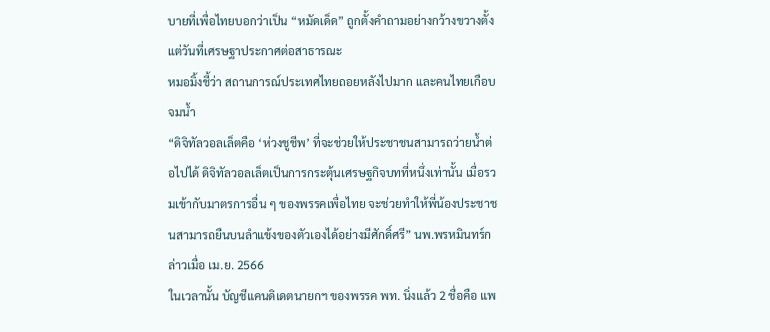บายที่เพื่อไทยบอกว่าเป็น “หมัดเด็ด” ถูกตั้งคำถามอย่างกว้างขวางตั้งแต่วันที่เศรษฐาประกาศต่อสาธารณะ
หมอมิ้งชี้ว่า สถานการณ์ประเทศไทยถอยหลังไปมาก และคนไทยเกือบจมน้ำ
“ดิจิทัลวอลเล็ตคือ ‘ห่วงชูชีพ’ ที่จะช่วยให้ประชาชนสามารถว่ายน้ำต่อไปได้ ดิจิทัลวอลเล็ตเป็นการกระตุ้นเศรษฐกิจบทที่หนึ่งเท่านั้น เมื่อรวมเข้ากับมาตรการอื่น ๆ ของพรรคเพื่อไทย จะช่วยทำให้พี่น้องประชาชนสามารถยืนบนลำแข้งของตัวเองได้อย่างมีศักดิ์ศรี” นพ.พรหมินทร์กล่าวเมื่อ เม.ย. 2566
ในเวลานั้น บัญชีแคนดิเดตนายกฯ ของพรรค พท. นิ่งแล้ว 2 ชื่อคือ แพ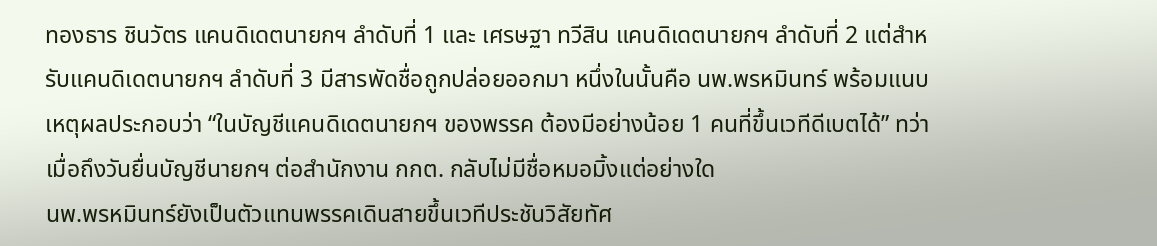ทองธาร ชินวัตร แคนดิเดตนายกฯ ลำดับที่ 1 และ เศรษฐา ทวีสิน แคนดิเดตนายกฯ ลำดับที่ 2 แต่สำหรับแคนดิเดตนายกฯ ลำดับที่ 3 มีสารพัดชื่อถูกปล่อยออกมา หนึ่งในนั้นคือ นพ.พรหมินทร์ พร้อมแนบเหตุผลประกอบว่า “ในบัญชีแคนดิเดตนายกฯ ของพรรค ต้องมีอย่างน้อย 1 คนที่ขึ้นเวทีดีเบตได้” ทว่าเมื่อถึงวันยื่นบัญชีนายกฯ ต่อสำนักงาน กกต. กลับไม่มีชื่อหมอมิ้งแต่อย่างใด
นพ.พรหมินทร์ยังเป็นตัวแทนพรรคเดินสายขึ้นเวทีประชันวิสัยทัศ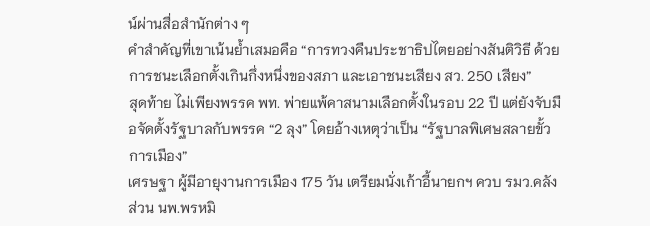น์ผ่านสื่อสำนักต่าง ๆ
คำสำคัญที่เขาเน้นย้ำเสมอคือ “การทวงคืนประชาธิปไตยอย่างสันติวิธี ด้วยการชนะเลือกตั้งเกินกึ่งหนึ่งของสภา และเอาชนะเสียง สว. 250 เสียง”
สุดท้าย ไม่เพียงพรรค พท. พ่ายแพ้คาสนามเลือกตั้งในรอบ 22 ปี แต่ยังจับมือจัดตั้งรัฐบาลกับพรรค “2 ลุง” โดยอ้างเหตุว่าเป็น “รัฐบาลพิเศษสลายขั้วการเมือง”
เศรษฐา ผู้มีอายุงานการเมือง 175 วัน เตรียมนั่งเก้าอี้นายกฯ ควบ รมว.คลัง ส่วน นพ.พรหมิ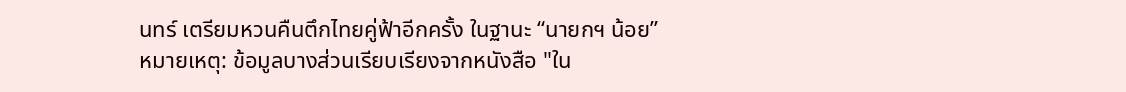นทร์ เตรียมหวนคืนตึกไทยคู่ฟ้าอีกครั้ง ในฐานะ “นายกฯ น้อย”
หมายเหตุ: ข้อมูลบางส่วนเรียบเรียงจากหนังสือ "ใน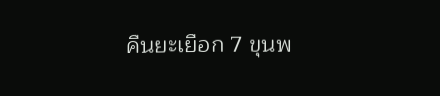คืนยะเยือก 7 ขุนพ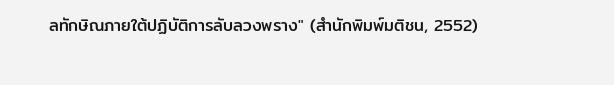ลทักษิณภายใต้ปฏิบัติการลับลวงพราง" (สำนักพิมพ์มติชน, 2552)